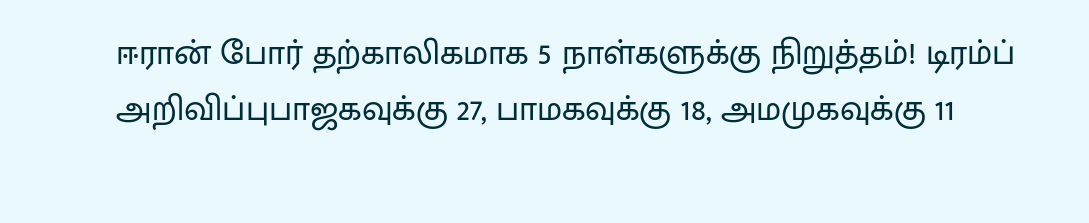ஈரான் போர் தற்காலிகமாக 5 நாள்களுக்கு நிறுத்தம்! டிரம்ப் அறிவிப்புபாஜகவுக்கு 27, பாமகவுக்கு 18, அமமுகவுக்கு 11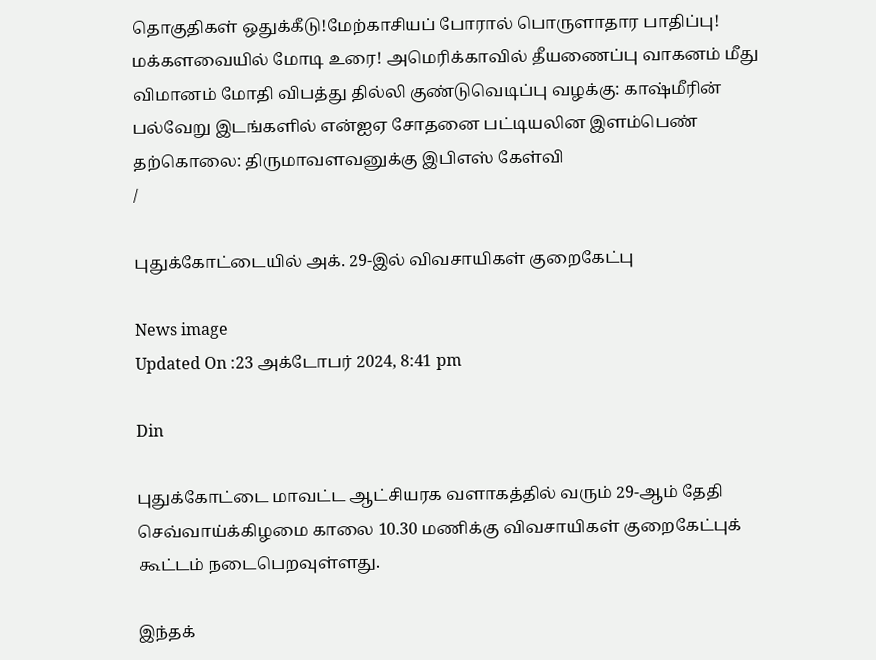தொகுதிகள் ஒதுக்கீடு!மேற்காசியப் போரால் பொருளாதார பாதிப்பு! மக்களவையில் மோடி உரை! அமெரிக்காவில் தீயணைப்பு வாகனம் மீது விமானம் மோதி விபத்து தில்லி குண்டுவெடிப்பு வழக்கு: காஷ்மீரின் பல்வேறு இடங்களில் என்ஐஏ சோதனை பட்டியலின இளம்பெண் தற்கொலை: திருமாவளவனுக்கு இபிஎஸ் கேள்வி
/

புதுக்கோட்டையில் அக். 29-இல் விவசாயிகள் குறைகேட்பு

News image
Updated On :23 அக்டோபர் 2024, 8:41 pm

Din

புதுக்கோட்டை மாவட்ட ஆட்சியரக வளாகத்தில் வரும் 29-ஆம் தேதி செவ்வாய்க்கிழமை காலை 10.30 மணிக்கு விவசாயிகள் குறைகேட்புக் கூட்டம் நடைபெறவுள்ளது.

இந்தக்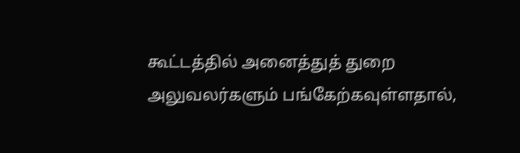கூட்டத்தில் அனைத்துத் துறை அலுவலர்களும் பங்கேற்கவுள்ளதால்,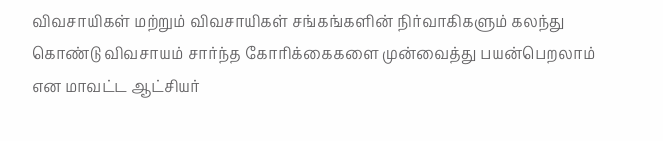விவசாயிகள் மற்றும் விவசாயிகள் சங்கங்களின் நிர்வாகிகளும் கலந்து கொண்டு விவசாயம் சார்ந்த கோரிக்கைகளை முன்வைத்து பயன்பெறலாம் என மாவட்ட ஆட்சியர்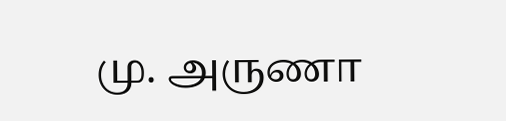மு. அருணா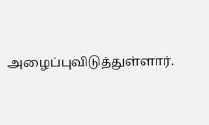அழைப்புவிடுத்துள்ளார்.